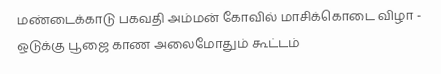மண்டைக்காடு பகவதி அம்மன் கோவில் மாசிக்கொடை விழா - ஒடுக்கு பூஜை காண அலைமோதும் கூட்டம்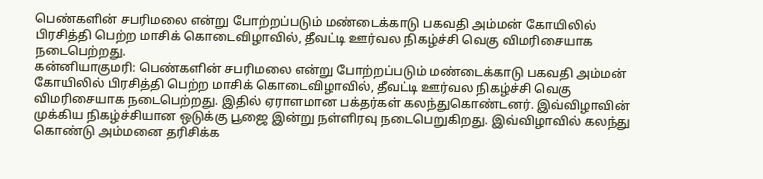பெண்களின் சபரிமலை என்று போற்றப்படும் மண்டைக்காடு பகவதி அம்மன் கோயிலில் பிரசித்தி பெற்ற மாசிக் கொடைவிழாவில், தீவட்டி ஊர்வல நிகழ்ச்சி வெகு விமரிசையாக நடைபெற்றது.
கன்னியாகுமரி: பெண்களின் சபரிமலை என்று போற்றப்படும் மண்டைக்காடு பகவதி அம்மன் கோயிலில் பிரசித்தி பெற்ற மாசிக் கொடைவிழாவில், தீவட்டி ஊர்வல நிகழ்ச்சி வெகு விமரிசையாக நடைபெற்றது. இதில் ஏராளமான பக்தர்கள் கலந்துகொண்டனர். இவ்விழாவின் முக்கிய நிகழ்ச்சியான ஒடுக்கு பூஜை இன்று நள்ளிரவு நடைபெறுகிறது. இவ்விழாவில் கலந்து கொண்டு அம்மனை தரிசிக்க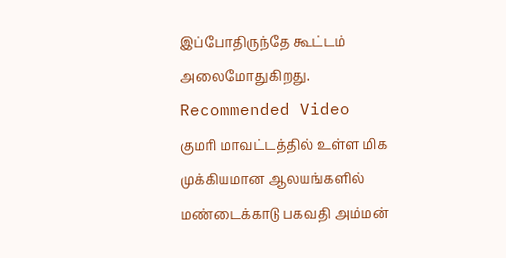இப்போதிருந்தே கூட்டம் அலைமோதுகிறது.
Recommended Video
குமரி மாவட்டத்தில் உள்ள மிக முக்கியமான ஆலயங்களில் மண்டைக்காடு பகவதி அம்மன்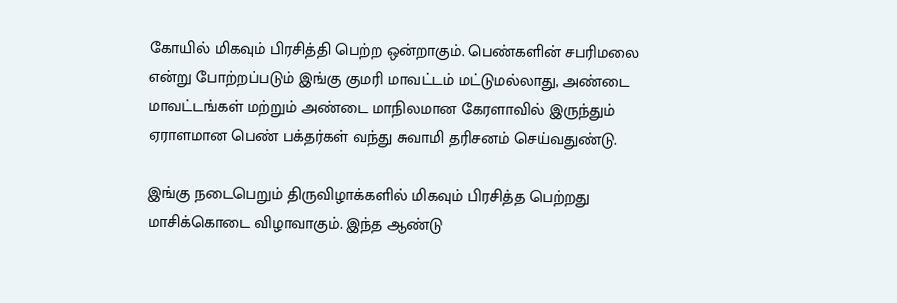கோயில் மிகவும் பிரசித்தி பெற்ற ஒன்றாகும். பெண்களின் சபரிமலை என்று போற்றப்படும் இங்கு குமரி மாவட்டம் மட்டுமல்லாது, அண்டை மாவட்டங்கள் மற்றும் அண்டை மாநிலமான கேரளாவில் இருந்தும் ஏராளமான பெண் பக்தர்கள் வந்து சுவாமி தரிசனம் செய்வதுண்டு.

இங்கு நடைபெறும் திருவிழாக்களில் மிகவும் பிரசித்த பெற்றது மாசிக்கொடை விழாவாகும். இந்த ஆண்டு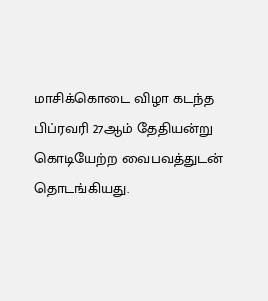மாசிக்கொடை விழா கடந்த பிப்ரவரி 27ஆம் தேதியன்று கொடியேற்ற வைபவத்துடன் தொடங்கியது.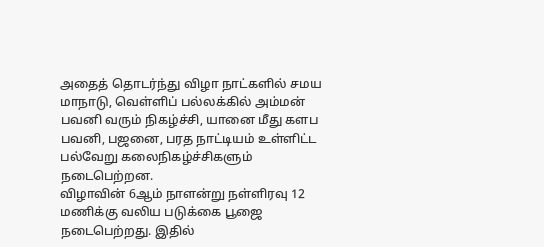அதைத் தொடர்ந்து விழா நாட்களில் சமய மாநாடு, வெள்ளிப் பல்லக்கில் அம்மன் பவனி வரும் நிகழ்ச்சி, யானை மீது களப பவனி, பஜனை, பரத நாட்டியம் உள்ளிட்ட பல்வேறு கலைநிகழ்ச்சிகளும் நடைபெற்றன.
விழாவின் 6ஆம் நாளன்று நள்ளிரவு 12 மணிக்கு வலிய படுக்கை பூஜை நடைபெற்றது. இதில்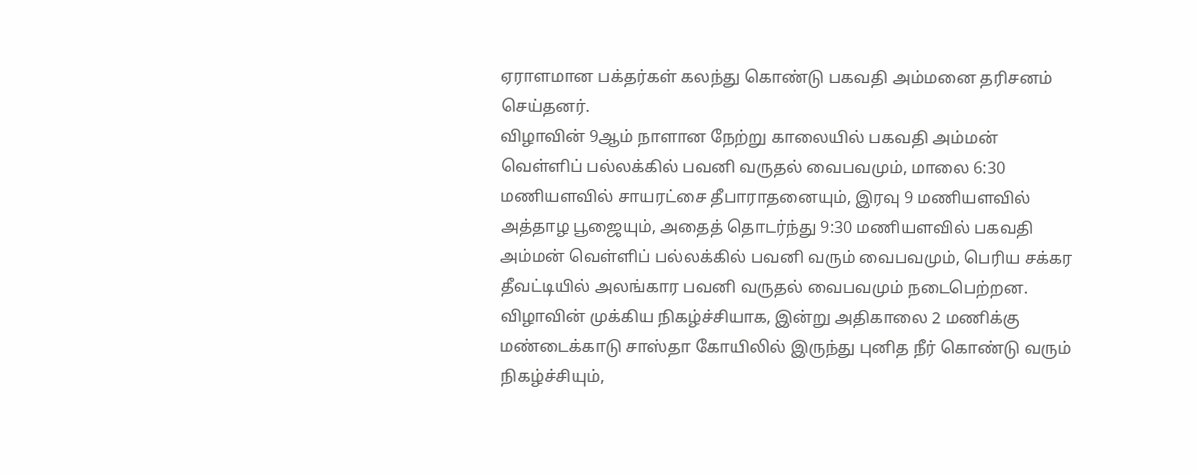ஏராளமான பக்தர்கள் கலந்து கொண்டு பகவதி அம்மனை தரிசனம் செய்தனர்.
விழாவின் 9ஆம் நாளான நேற்று காலையில் பகவதி அம்மன் வெள்ளிப் பல்லக்கில் பவனி வருதல் வைபவமும், மாலை 6:30 மணியளவில் சாயரட்சை தீபாராதனையும், இரவு 9 மணியளவில் அத்தாழ பூஜையும், அதைத் தொடர்ந்து 9:30 மணியளவில் பகவதி அம்மன் வெள்ளிப் பல்லக்கில் பவனி வரும் வைபவமும், பெரிய சக்கர தீவட்டியில் அலங்கார பவனி வருதல் வைபவமும் நடைபெற்றன.
விழாவின் முக்கிய நிகழ்ச்சியாக, இன்று அதிகாலை 2 மணிக்கு மண்டைக்காடு சாஸ்தா கோயிலில் இருந்து புனித நீர் கொண்டு வரும் நிகழ்ச்சியும்,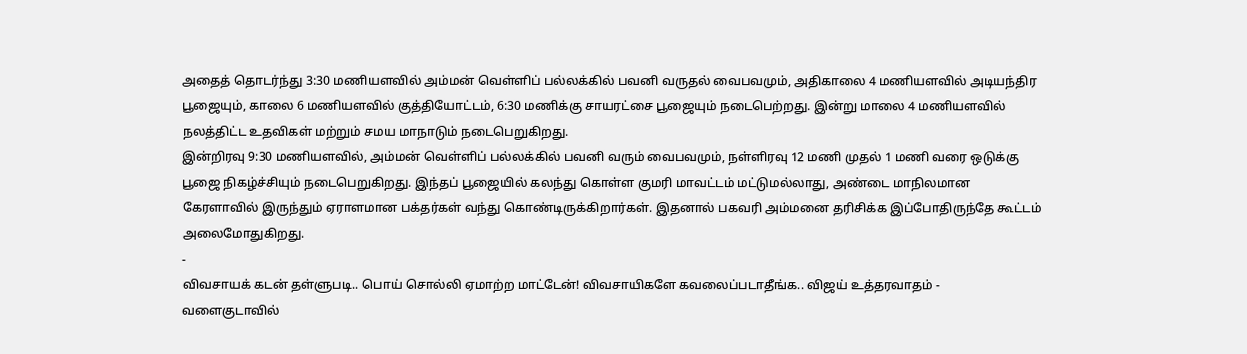அதைத் தொடர்ந்து 3:30 மணியளவில் அம்மன் வெள்ளிப் பல்லக்கில் பவனி வருதல் வைபவமும், அதிகாலை 4 மணியளவில் அடியந்திர பூஜையும், காலை 6 மணியளவில் குத்தியோட்டம், 6:30 மணிக்கு சாயரட்சை பூஜையும் நடைபெற்றது. இன்று மாலை 4 மணியளவில் நலத்திட்ட உதவிகள் மற்றும் சமய மாநாடும் நடைபெறுகிறது.
இன்றிரவு 9:30 மணியளவில், அம்மன் வெள்ளிப் பல்லக்கில் பவனி வரும் வைபவமும், நள்ளிரவு 12 மணி முதல் 1 மணி வரை ஒடுக்கு பூஜை நிகழ்ச்சியும் நடைபெறுகிறது. இந்தப் பூஜையில் கலந்து கொள்ள குமரி மாவட்டம் மட்டுமல்லாது, அண்டை மாநிலமான கேரளாவில் இருந்தும் ஏராளமான பக்தர்கள் வந்து கொண்டிருக்கிறார்கள். இதனால் பகவரி அம்மனை தரிசிக்க இப்போதிருந்தே கூட்டம் அலைமோதுகிறது.
-
விவசாயக் கடன் தள்ளுபடி.. பொய் சொல்லி ஏமாற்ற மாட்டேன்! விவசாயிகளே கவலைப்படாதீங்க.. விஜய் உத்தரவாதம் -
வளைகுடாவில்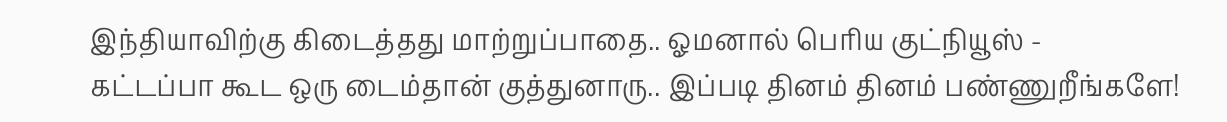இந்தியாவிற்கு கிடைத்தது மாற்றுப்பாதை.. ஓமனால் பெரிய குட்நியூஸ் -
கட்டப்பா கூட ஒரு டைம்தான் குத்துனாரு.. இப்படி தினம் தினம் பண்ணுறீங்களே!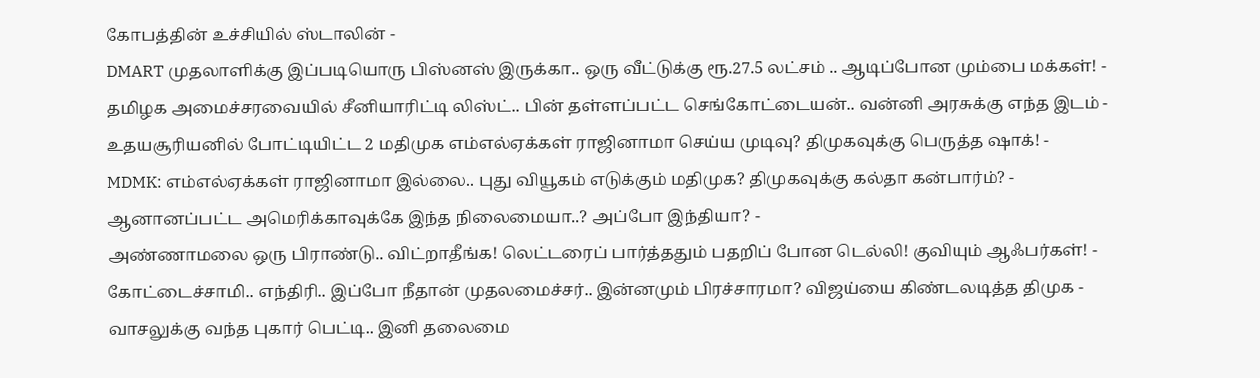கோபத்தின் உச்சியில் ஸ்டாலின் -
DMART முதலாளிக்கு இப்படியொரு பிஸ்னஸ் இருக்கா.. ஒரு வீட்டுக்கு ரூ.27.5 லட்சம் .. ஆடிப்போன மும்பை மக்கள்! -
தமிழக அமைச்சரவையில் சீனியாரிட்டி லிஸ்ட்.. பின் தள்ளப்பட்ட செங்கோட்டையன்.. வன்னி அரசுக்கு எந்த இடம் -
உதயசூரியனில் போட்டியிட்ட 2 மதிமுக எம்எல்ஏக்கள் ராஜினாமா செய்ய முடிவு? திமுகவுக்கு பெருத்த ஷாக்! -
MDMK: எம்எல்ஏக்கள் ராஜினாமா இல்லை.. புது வியூகம் எடுக்கும் மதிமுக? திமுகவுக்கு கல்தா கன்பார்ம்? -
ஆனானப்பட்ட அமெரிக்காவுக்கே இந்த நிலைமையா..? அப்போ இந்தியா? -
அண்ணாமலை ஒரு பிராண்டு.. விட்றாதீங்க! லெட்டரைப் பார்த்ததும் பதறிப் போன டெல்லி! குவியும் ஆஃபர்கள்! -
கோட்டைச்சாமி.. எந்திரி.. இப்போ நீதான் முதலமைச்சர்.. இன்னமும் பிரச்சாரமா? விஜய்யை கிண்டலடித்த திமுக -
வாசலுக்கு வந்த புகார் பெட்டி.. இனி தலைமை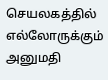செயலகத்தில் எல்லோருக்கும் அனுமதி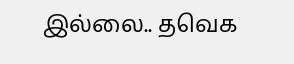இல்லை.. தவெக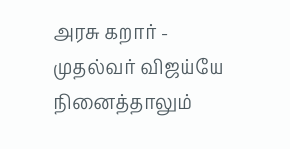அரசு கறார் -
முதல்வர் விஜய்யே நினைத்தாலும்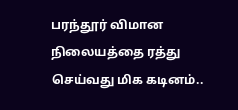பரந்தூர் விமான நிலையத்தை ரத்து செய்வது மிக கடினம்..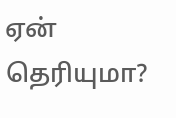ஏன் தெரியுமா?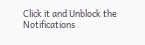Click it and Unblock the Notifications